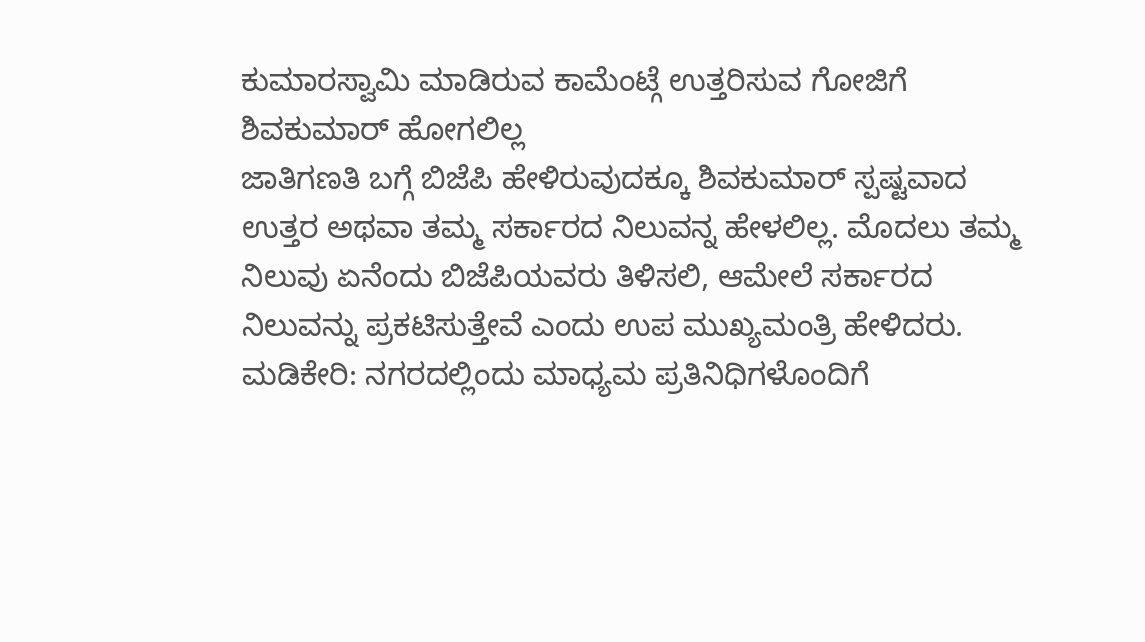ಕುಮಾರಸ್ವಾಮಿ ಮಾಡಿರುವ ಕಾಮೆಂಟ್ಗೆ ಉತ್ತರಿಸುವ ಗೋಜಿಗೆ ಶಿವಕುಮಾರ್ ಹೋಗಲಿಲ್ಲ
ಜಾತಿಗಣತಿ ಬಗ್ಗೆ ಬಿಜೆಪಿ ಹೇಳಿರುವುದಕ್ಕೂ ಶಿವಕುಮಾರ್ ಸ್ಪಷ್ಟವಾದ ಉತ್ತರ ಅಥವಾ ತಮ್ಮ ಸರ್ಕಾರದ ನಿಲುವನ್ನ ಹೇಳಲಿಲ್ಲ. ಮೊದಲು ತಮ್ಮ ನಿಲುವು ಏನೆಂದು ಬಿಜೆಪಿಯವರು ತಿಳಿಸಲಿ, ಆಮೇಲೆ ಸರ್ಕಾರದ ನಿಲುವನ್ನು ಪ್ರಕಟಿಸುತ್ತೇವೆ ಎಂದು ಉಪ ಮುಖ್ಯಮಂತ್ರಿ ಹೇಳಿದರು.
ಮಡಿಕೇರಿ: ನಗರದಲ್ಲಿಂದು ಮಾಧ್ಯಮ ಪ್ರತಿನಿಧಿಗಳೊಂದಿಗೆ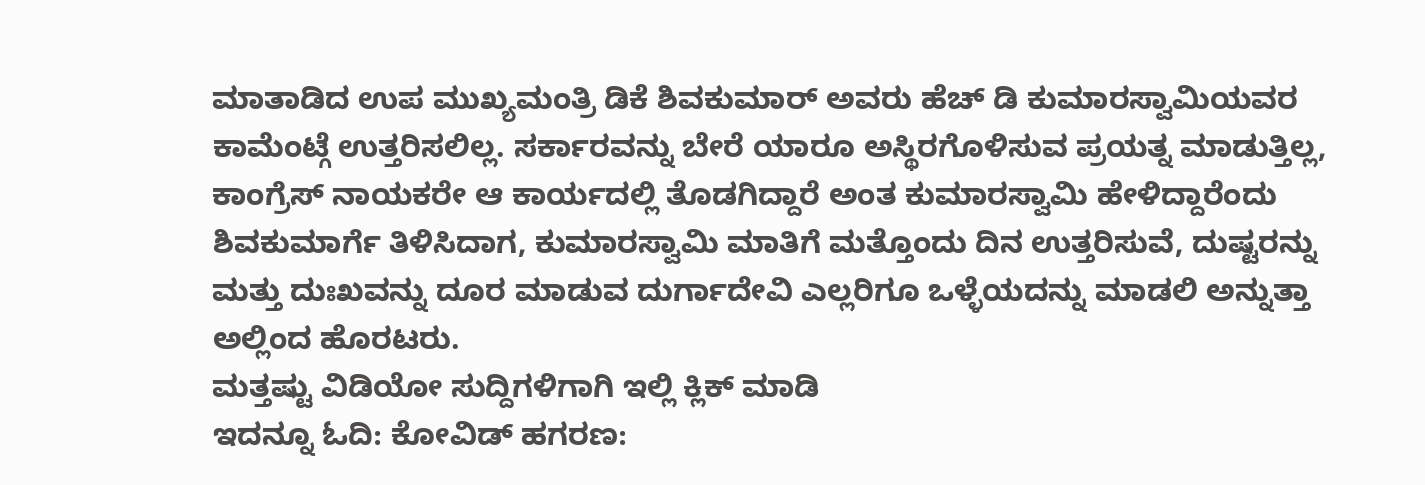ಮಾತಾಡಿದ ಉಪ ಮುಖ್ಯಮಂತ್ರಿ ಡಿಕೆ ಶಿವಕುಮಾರ್ ಅವರು ಹೆಚ್ ಡಿ ಕುಮಾರಸ್ವಾಮಿಯವರ ಕಾಮೆಂಟ್ಗೆ ಉತ್ತರಿಸಲಿಲ್ಲ. ಸರ್ಕಾರವನ್ನು ಬೇರೆ ಯಾರೂ ಅಸ್ಥಿರಗೊಳಿಸುವ ಪ್ರಯತ್ನ ಮಾಡುತ್ತಿಲ್ಲ, ಕಾಂಗ್ರೆಸ್ ನಾಯಕರೇ ಆ ಕಾರ್ಯದಲ್ಲಿ ತೊಡಗಿದ್ದಾರೆ ಅಂತ ಕುಮಾರಸ್ವಾಮಿ ಹೇಳಿದ್ದಾರೆಂದು ಶಿವಕುಮಾರ್ಗೆ ತಿಳಿಸಿದಾಗ, ಕುಮಾರಸ್ವಾಮಿ ಮಾತಿಗೆ ಮತ್ತೊಂದು ದಿನ ಉತ್ತರಿಸುವೆ, ದುಷ್ಟರನ್ನು ಮತ್ತು ದುಃಖವನ್ನು ದೂರ ಮಾಡುವ ದುರ್ಗಾದೇವಿ ಎಲ್ಲರಿಗೂ ಒಳ್ಳೆಯದನ್ನು ಮಾಡಲಿ ಅನ್ನುತ್ತಾ ಅಲ್ಲಿಂದ ಹೊರಟರು.
ಮತ್ತಷ್ಟು ವಿಡಿಯೋ ಸುದ್ದಿಗಳಿಗಾಗಿ ಇಲ್ಲಿ ಕ್ಲಿಕ್ ಮಾಡಿ
ಇದನ್ನೂ ಓದಿ: ಕೋವಿಡ್ ಹಗರಣ: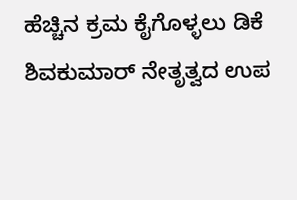ಹೆಚ್ಚಿನ ಕ್ರಮ ಕೈಗೊಳ್ಳಲು ಡಿಕೆ ಶಿವಕುಮಾರ್ ನೇತೃತ್ವದ ಉಪ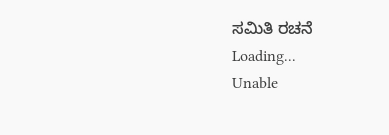ಸಮಿತಿ ರಚನೆ
Loading...
Unable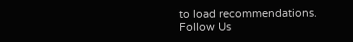to load recommendations.
Follow Us